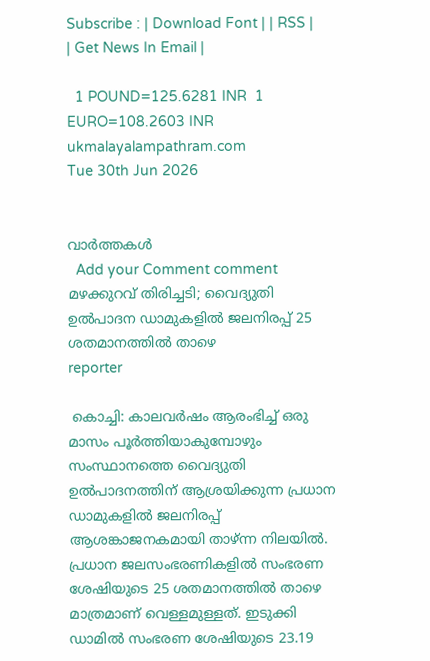Subscribe : | Download Font | | RSS | | Get News In Email |

  1 POUND=125.6281 INR  1 EURO=108.2603 INR
ukmalayalampathram.com
Tue 30th Jun 2026


വാര്‍ത്തകള്‍
  Add your Comment comment
മഴക്കുറവ് തിരിച്ചടി; വൈദ്യുതി ഉല്‍പാദന ഡാമുകളില്‍ ജലനിരപ്പ് 25 ശതമാനത്തില്‍ താഴെ
reporter

 കൊച്ചി: കാലവര്‍ഷം ആരംഭിച്ച് ഒരു മാസം പൂര്‍ത്തിയാകുമ്പോഴും സംസ്ഥാനത്തെ വൈദ്യുതി ഉല്‍പാദനത്തിന് ആശ്രയിക്കുന്ന പ്രധാന ഡാമുകളില്‍ ജലനിരപ്പ് ആശങ്കാജനകമായി താഴ്ന്ന നിലയില്‍. പ്രധാന ജലസംഭരണികളില്‍ സംഭരണ ശേഷിയുടെ 25 ശതമാനത്തില്‍ താഴെ മാത്രമാണ് വെള്ളമുള്ളത്. ഇടുക്കി ഡാമില്‍ സംഭരണ ശേഷിയുടെ 23.19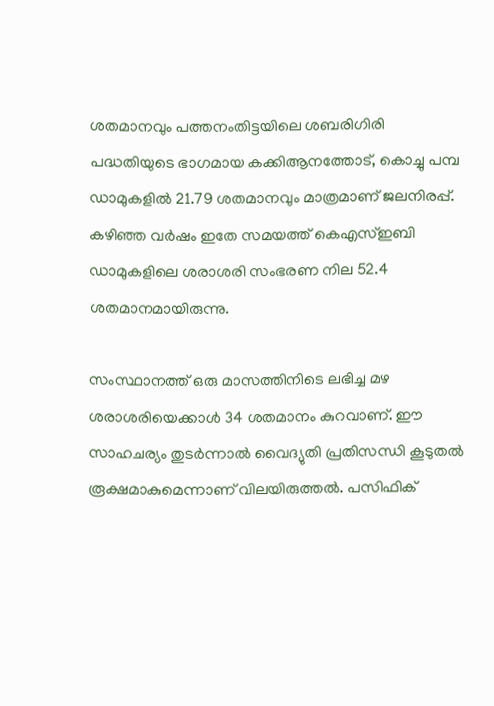ശതമാനവും പത്തനംതിട്ടയിലെ ശബരിഗിരി പദ്ധതിയുടെ ഭാഗമായ കക്കിആനത്തോട്, കൊച്ചു പമ്പ ഡാമുകളില്‍ 21.79 ശതമാനവും മാത്രമാണ് ജലനിരപ്പ്. കഴിഞ്ഞ വര്‍ഷം ഇതേ സമയത്ത് കെഎസ്ഇബി ഡാമുകളിലെ ശരാശരി സംഭരണ നില 52.4 ശതമാനമായിരുന്നു.

സംസ്ഥാനത്ത് ഒരു മാസത്തിനിടെ ലഭിച്ച മഴ ശരാശരിയെക്കാള്‍ 34 ശതമാനം കുറവാണ്. ഈ സാഹചര്യം തുടര്‍ന്നാല്‍ വൈദ്യുതി പ്രതിസന്ധി കൂടുതല്‍ രൂക്ഷമാകുമെന്നാണ് വിലയിരുത്തല്‍. പസിഫിക്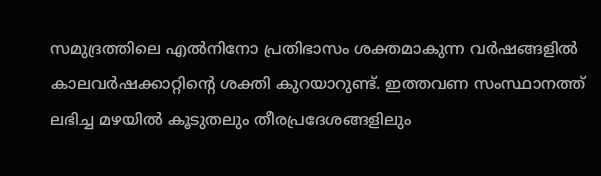സമുദ്രത്തിലെ എല്‍നിനോ പ്രതിഭാസം ശക്തമാകുന്ന വര്‍ഷങ്ങളില്‍ കാലവര്‍ഷക്കാറ്റിന്റെ ശക്തി കുറയാറുണ്ട്. ഇത്തവണ സംസ്ഥാനത്ത് ലഭിച്ച മഴയില്‍ കൂടുതലും തീരപ്രദേശങ്ങളിലും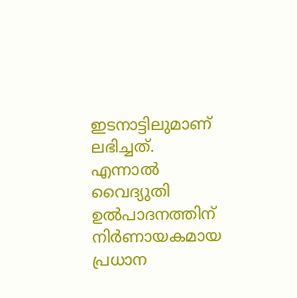ഇടനാട്ടിലുമാണ് ലഭിച്ചത്. എന്നാല്‍ വൈദ്യുതി ഉല്‍പാദനത്തിന് നിര്‍ണായകമായ പ്രധാന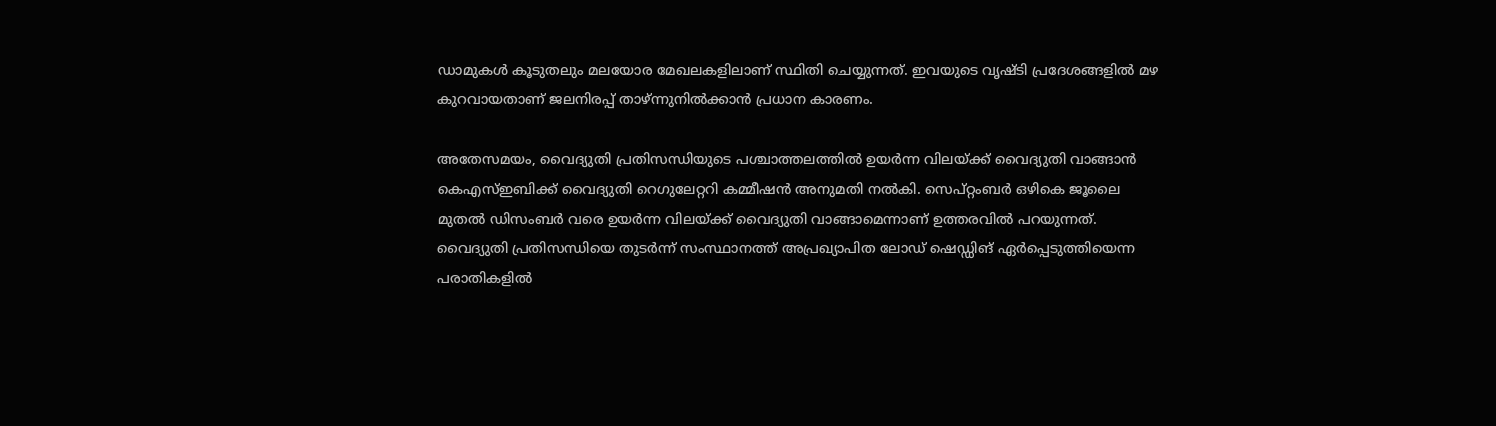ഡാമുകള്‍ കൂടുതലും മലയോര മേഖലകളിലാണ് സ്ഥിതി ചെയ്യുന്നത്. ഇവയുടെ വൃഷ്ടി പ്രദേശങ്ങളില്‍ മഴ കുറവായതാണ് ജലനിരപ്പ് താഴ്ന്നുനില്‍ക്കാന്‍ പ്രധാന കാരണം.

അതേസമയം, വൈദ്യുതി പ്രതിസന്ധിയുടെ പശ്ചാത്തലത്തില്‍ ഉയര്‍ന്ന വിലയ്ക്ക് വൈദ്യുതി വാങ്ങാന്‍ കെഎസ്ഇബിക്ക് വൈദ്യുതി റെഗുലേറ്ററി കമ്മീഷന്‍ അനുമതി നല്‍കി. സെപ്റ്റംബര്‍ ഒഴികെ ജൂലൈ മുതല്‍ ഡിസംബര്‍ വരെ ഉയര്‍ന്ന വിലയ്ക്ക് വൈദ്യുതി വാങ്ങാമെന്നാണ് ഉത്തരവില്‍ പറയുന്നത്. വൈദ്യുതി പ്രതിസന്ധിയെ തുടര്‍ന്ന് സംസ്ഥാനത്ത് അപ്രഖ്യാപിത ലോഡ് ഷെഡ്ഡിങ് ഏര്‍പ്പെടുത്തിയെന്ന പരാതികളില്‍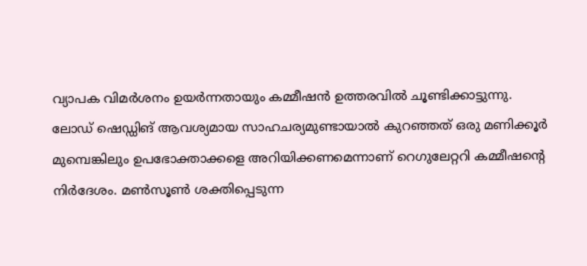വ്യാപക വിമര്‍ശനം ഉയര്‍ന്നതായും കമ്മീഷന്‍ ഉത്തരവില്‍ ചൂണ്ടിക്കാട്ടുന്നു. ലോഡ് ഷെഡ്ഡിങ് ആവശ്യമായ സാഹചര്യമുണ്ടായാല്‍ കുറഞ്ഞത് ഒരു മണിക്കൂര്‍ മുമ്പെങ്കിലും ഉപഭോക്താക്കളെ അറിയിക്കണമെന്നാണ് റെഗുലേറ്ററി കമ്മീഷന്റെ നിര്‍ദേശം. മണ്‍സൂണ്‍ ശക്തിപ്പെടുന്ന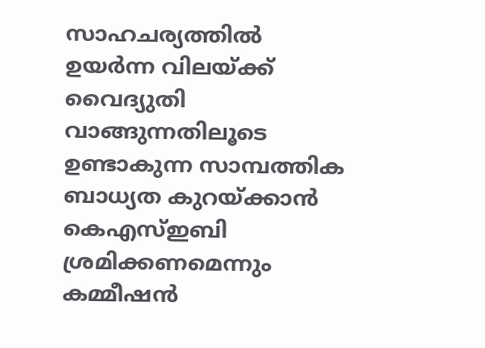സാഹചര്യത്തില്‍ ഉയര്‍ന്ന വിലയ്ക്ക് വൈദ്യുതി വാങ്ങുന്നതിലൂടെ ഉണ്ടാകുന്ന സാമ്പത്തിക ബാധ്യത കുറയ്ക്കാന്‍ കെഎസ്ഇബി ശ്രമിക്കണമെന്നും കമ്മീഷന്‍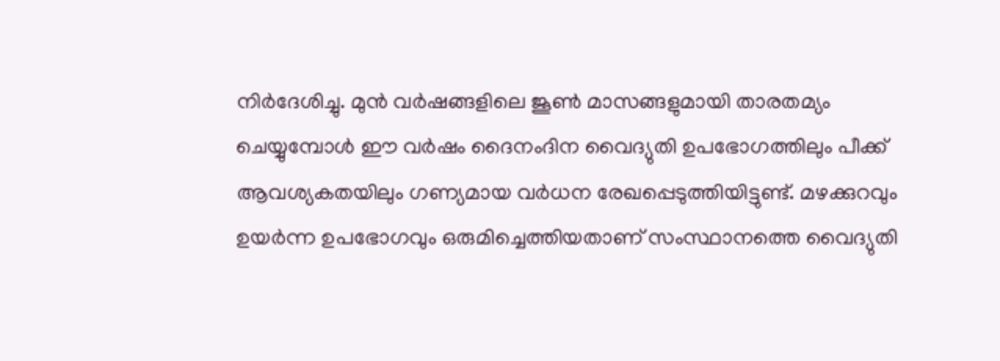നിര്‍ദേശിച്ചു. മുന്‍ വര്‍ഷങ്ങളിലെ ജൂണ്‍ മാസങ്ങളുമായി താരതമ്യം ചെയ്യുമ്പോള്‍ ഈ വര്‍ഷം ദൈനംദിന വൈദ്യുതി ഉപഭോഗത്തിലും പീക്ക് ആവശ്യകതയിലും ഗണ്യമായ വര്‍ധന രേഖപ്പെടുത്തിയിട്ടുണ്ട്. മഴക്കുറവും ഉയര്‍ന്ന ഉപഭോഗവും ഒരുമിച്ചെത്തിയതാണ് സംസ്ഥാനത്തെ വൈദ്യുതി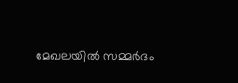മേഖലയില്‍ സമ്മര്‍ദം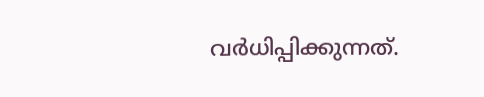വര്‍ധിപ്പിക്കുന്നത്.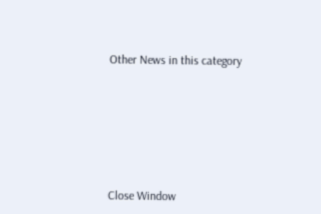Other News in this category








Close Window